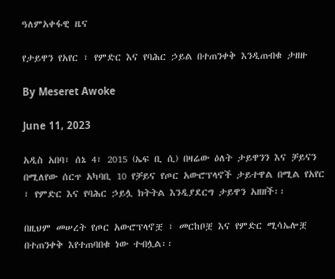ዓለምአቀፋዊ ዜና

የታይዋን የአየር ፣ የምድር እና የባሕር ኃይል በተጠንቀቅ እንዲጠብቁ ታዘዙ

By Meseret Awoke

June 11, 2023

አዲስ አበባ፣ ሰኔ 4፣ 2015 (ኤፍ ቢ ሲ) በዛሬው ዕለት ታይዋንን እና ቻይናን በሚለየው ሰርጥ አካባቢ 10 የቻይና የጦር አውሮፕላኖች ታይተዋል በሚል የአየር ፣ የምድር እና የባሕር ኃይሏ ክትትል እንዲያደርግ ታይዋን አዘዘች፡፡

በዚህም መሠረት የጦር አውሮፕላኖቿ ፣ መርከቦቿ እና የምድር ሚሳኤሎቿ በተጠንቀቅ እየተጠባበቁ ነው ተብሏል፡፡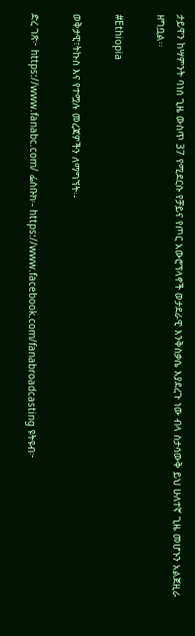ታይዋን ከሣምንት ባነሰ ጊዜ ውስጥ 37 የሚደርሱ የቻይና የጦር አውሮፕላኖች ወታደራዊ እንቅስቃሴ እያደረጉ ነው ብላ ስታሳውቅ ይህ ሁለተኛ ጊዜ መሆኑን አልጀዚራ ዘግቧል፡፡

#Ethiopia

ወቅታዊ፣ትኩስ እና የተሟሉ መረጃዎችን ለማግኘት፡-

ድረ ገጽ፦ https://www.fanabc.com/ ፌስቡክ፡- https://www.facebook.com/fanabroadcasting ዩትዩብ፦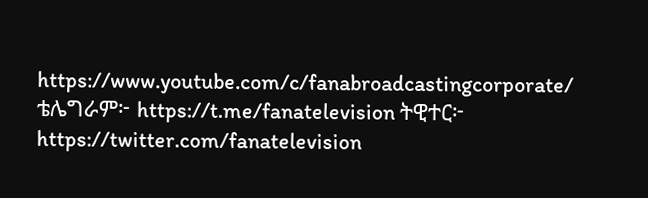https://www.youtube.com/c/fanabroadcastingcorporate/ ቴሌግራም፦ https://t.me/fanatelevision ትዊተር፦ https://twitter.com/fanatelevision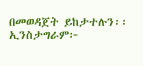በመወዳጀት ይከታተሉን፡፡ ኢንስታግራም፦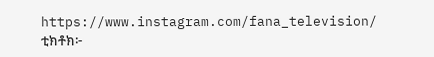https://www.instagram.com/fana_television/ ቲክቶክ፦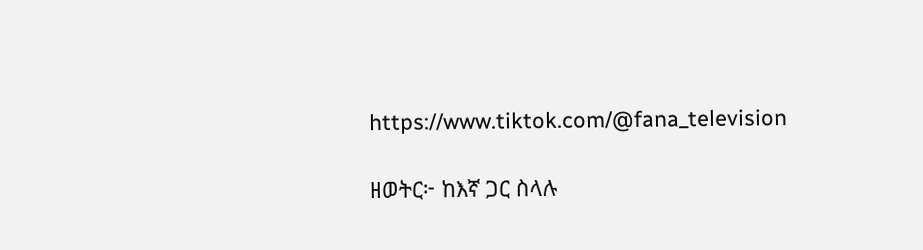https://www.tiktok.com/@fana_television

ዘወትር፦ ከእኛ ጋር ስላሉ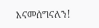እናመሰግናለን!